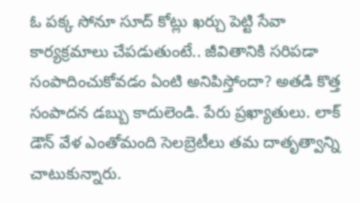ఓ పక్క సోనూ సూద్ కోట్లు ఖర్చు పెట్టి సేవా కార్యక్రమాలు చేపడుతుంటే.. జీవితానికి సరిపడా సంపాదించుకోవడం ఏంటి అనిపిస్తోందా? అతడి కొత్త సంపాదన డబ్బు కాదులెండి. పేరు ప్రఖ్యాతులు. లాక్ డౌన్ వేళ ఎంతోమంది సెలబ్రెటీలు తమ దాతృత్వాన్ని చాటుకున్నారు.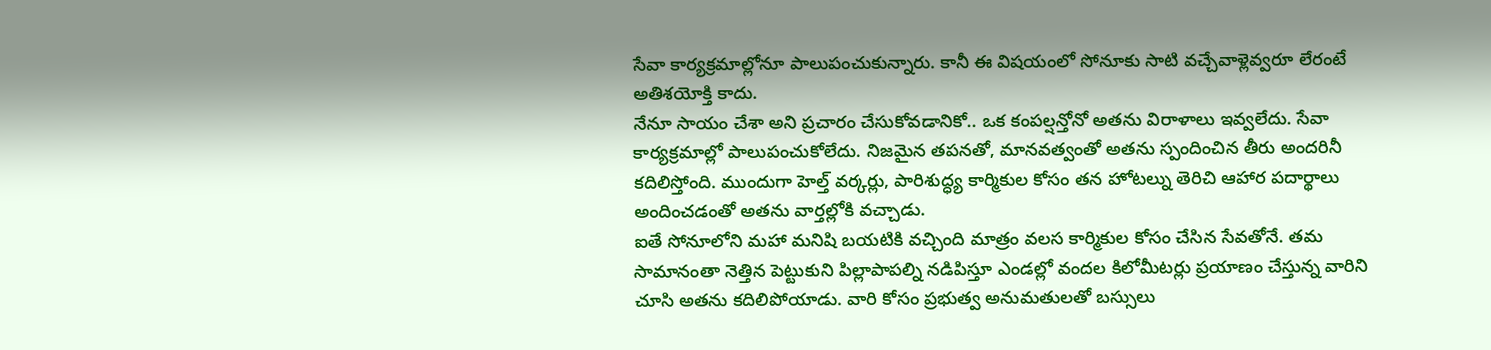సేవా కార్యక్రమాల్లోనూ పాలుపంచుకున్నారు. కానీ ఈ విషయంలో సోనూకు సాటి వచ్చేవాళ్లెవ్వరూ లేరంటే అతిశయోక్తి కాదు.
నేనూ సాయం చేశా అని ప్రచారం చేసుకోవడానికో.. ఒక కంపల్షన్తోనో అతను విరాళాలు ఇవ్వలేదు. సేవా కార్యక్రమాల్లో పాలుపంచుకోలేదు. నిజమైన తపనతో, మానవత్వంతో అతను స్పందించిన తీరు అందరినీ కదిలిస్తోంది. ముందుగా హెల్త్ వర్కర్లు, పారిశుద్ధ్య కార్మికుల కోసం తన హోటల్ను తెరిచి ఆహార పదార్థాలు అందించడంతో అతను వార్తల్లోకి వచ్చాడు.
ఐతే సోనూలోని మహా మనిషి బయటికి వచ్చింది మాత్రం వలస కార్మికుల కోసం చేసిన సేవతోనే. తమ సామానంతా నెత్తిన పెట్టుకుని పిల్లాపాపల్ని నడిపిస్తూ ఎండల్లో వందల కిలోమీటర్లు ప్రయాణం చేస్తున్న వారిని చూసి అతను కదిలిపోయాడు. వారి కోసం ప్రభుత్వ అనుమతులతో బస్సులు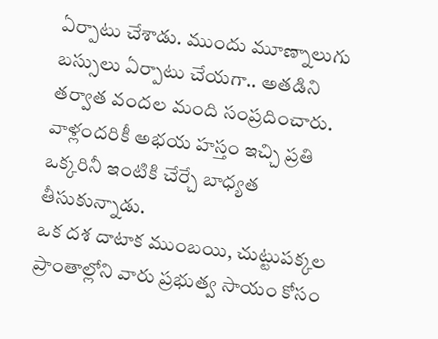ఏర్పాటు చేశాడు. ముందు మూణ్నాలుగు బస్సులు ఏర్పాటు చేయగా.. అతడిని తర్వాత వందల మంది సంప్రదించారు. వాళ్లందరికీ అభయ హస్తం ఇచ్చి ప్రతి ఒక్కరినీ ఇంటికి చేర్చే బాధ్యత తీసుకున్నాడు.
ఒక దశ దాటాక ముంబయి, చుట్టుపక్కల ప్రాంతాల్లోని వారు ప్రభుత్వ సాయం కోసం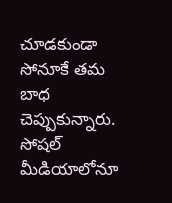చూడకుండా సోనూకే తమ బాధ చెప్పుకున్నారు. సోషల్ మీడియాలోనూ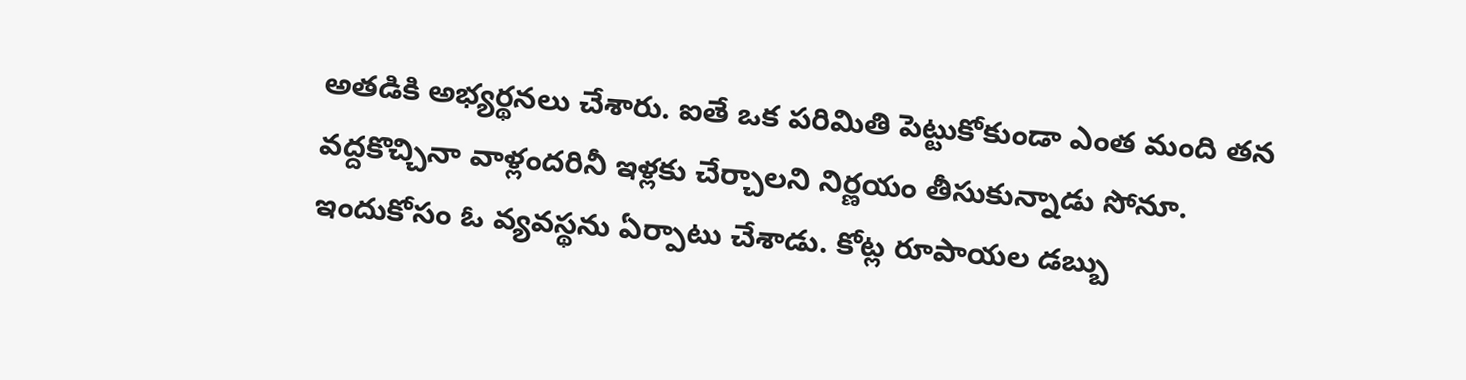అతడికి అభ్యర్థనలు చేశారు. ఐతే ఒక పరిమితి పెట్టుకోకుండా ఎంత మంది తన వద్దకొచ్చినా వాళ్లందరినీ ఇళ్లకు చేర్చాలని నిర్ణయం తీసుకున్నాడు సోనూ. ఇందుకోసం ఓ వ్యవస్థను ఏర్పాటు చేశాడు. కోట్ల రూపాయల డబ్బు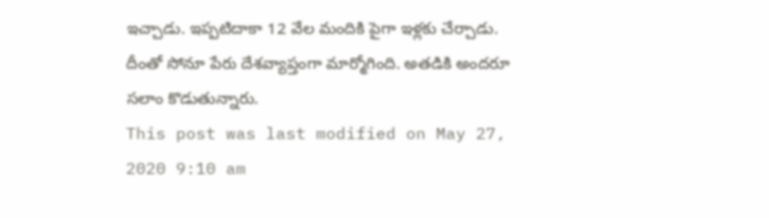ఇచ్చాడు. ఇప్పటిదాకా 12 వేల మందికి పైగా ఇళ్లకు చేర్చాడు. దీంతో సోనూ పేరు దేశవ్యాప్తంగా మార్మోగింది. అతడికి అందరూ సలాం కొడుతున్నారు.
This post was last modified on May 27, 2020 9:10 am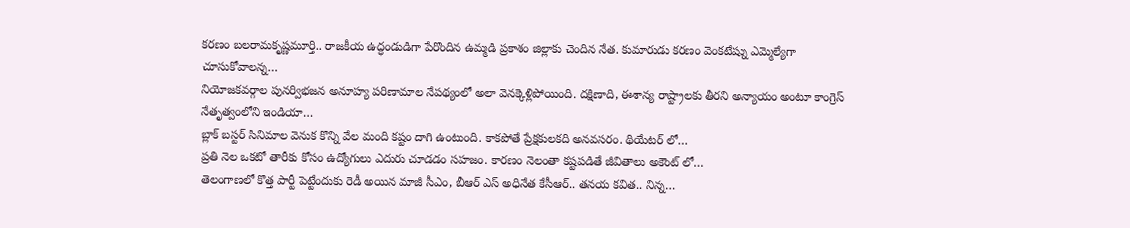కరణం బలరామకృష్ణమూర్తి.. రాజకీయ ఉద్ధండుడిగా పేరొందిన ఉమ్మడి ప్రకాశం జిల్లాకు చెందిన నేత. కుమారుడు కరణం వెంకటేష్ను ఎమ్మెల్యేగా చూసుకోవాలన్న…
నియోజకవర్గాల పునర్విభజన అనూహ్య పరిణామాల నేపథ్యంలో అలా వెనక్కెళ్లిపోయింది. దక్షిణాది, ఈశాన్య రాష్ట్రాలకు తీరని అన్యాయం అంటూ కాంగ్రెస్ నేతృత్వంలోని ఇండియా…
బ్లాక్ బస్టర్ సినిమాల వెనుక కొన్ని వేల మంది కష్టం దాగి ఉంటుంది. కాకపోతే ప్రేక్షకులకది అనవసరం. థియేటర్ లో…
ప్రతి నెల ఒకటో తారీకు కోసం ఉద్యోగులు ఎదురు చూడడం సహజం. కారణం నెలంతా కష్టపడితే జీవితాలు అకౌంట్ లో…
తెలంగాణలో కొత్త పార్టీ పెట్టేందుకు రెడీ అయిన మాజీ సీఎం, బీఆర్ ఎస్ అధినేత కేసీఆర్.. తనయ కవిత.. నిన్న…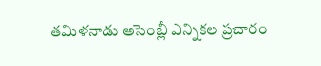తమిళనాడు అసెంబ్లీ ఎన్నికల ప్రచారం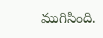ముగిసింది.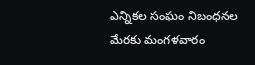ఎన్నికల సంఘం నిబంధనల మేరకు మంగళవారం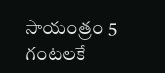సాయంత్రం 5 గంటలకే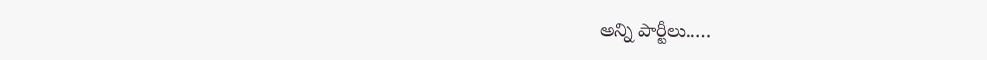అన్ని పార్టీలు..…